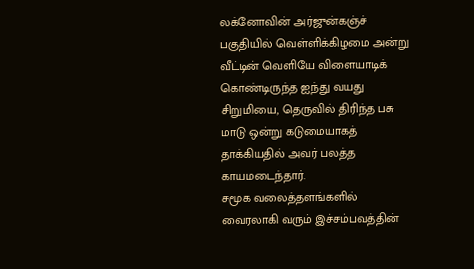லக்னோவின் அர்ஜுன்கஞ்ச் பகுதியில் வெள்ளிக்கிழமை அன்று வீட்டின் வெளியே விளையாடிக் கொண்டிருந்த ஐந்து வயது சிறுமியை, தெருவில் திரிந்த பசு மாடு ஒன்று கடுமையாகத் தாக்கியதில் அவர் பலத்த காயமடைந்தார்.
சமூக வலைத்தளங்களில் வைரலாகி வரும் இச்சம்பவத்தின்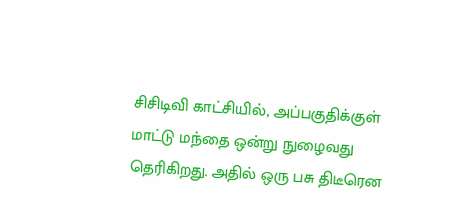சிசிடிவி காட்சியில், அப்பகுதிக்குள் மாட்டு மந்தை ஒன்று நுழைவது தெரிகிறது. அதில் ஒரு பசு திடீரென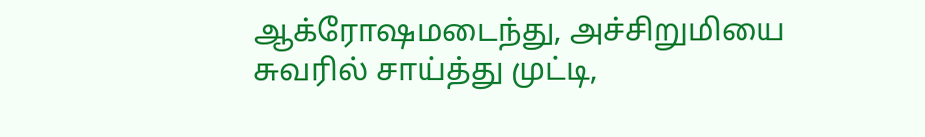ஆக்ரோஷமடைந்து, அச்சிறுமியை சுவரில் சாய்த்து முட்டி,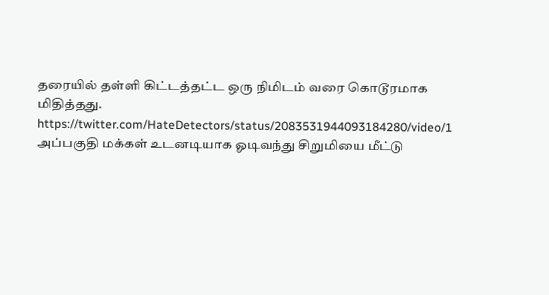தரையில் தள்ளி கிட்டத்தட்ட ஒரு நிமிடம் வரை கொடூரமாக மிதித்தது.
https://twitter.com/HateDetectors/status/2083531944093184280/video/1
அப்பகுதி மக்கள் உடனடியாக ஓடிவந்து சிறுமியை மீட்டு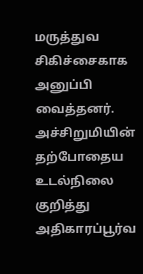மருத்துவ சிகிச்சைகாக அனுப்பி வைத்தனர். அச்சிறுமியின் தற்போதைய உடல்நிலை குறித்து அதிகாரப்பூர்வ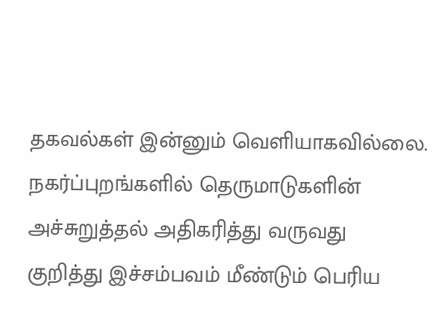தகவல்கள் இன்னும் வெளியாகவில்லை. நகர்ப்புறங்களில் தெருமாடுகளின் அச்சுறுத்தல் அதிகரித்து வருவது குறித்து இச்சம்பவம் மீண்டும் பெரிய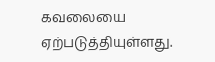கவலையை ஏற்படுத்தியுள்ளது.